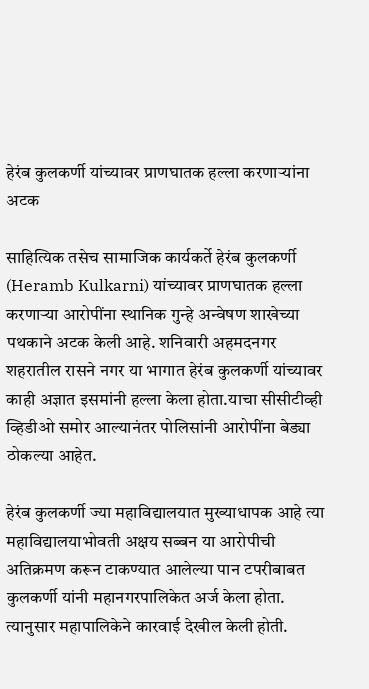हेरंब कुलकर्णी यांच्यावर प्राणघातक हल्ला करणाऱ्यांना अटक

साहित्यिक तसेच सामाजिक कार्यकर्ते हेरंब कुलकर्णी (Heramb Kulkarni) यांच्यावर प्राणघातक हल्ला करणाऱ्या आरोपींना स्थानिक गुन्हे अन्वेषण शाखेच्या पथकाने अटक केली आहे. शनिवारी अहमदनगर शहरातील रासने नगर या भागात हेरंब कुलकर्णी यांच्यावर काही अज्ञात इसमांनी हल्ला केला होता.याचा सीसीटीव्ही व्हिडीओ समोर आल्यानंतर पोलिसांनी आरोपींना बेड्या ठोकल्या आहेत.

हेरंब कुलकर्णी ज्या महाविद्यालयात मुख्याधापक आहे त्या महाविद्यालयाभोवती अक्षय सब्बन या आरोपीची अतिक्रमण करून टाकण्यात आलेल्या पान टपरीबाबत कुलकर्णी यांनी महानगरपालिकेत अर्ज केला होता. त्यानुसार महापालिकेने कारवाई देखील केली होती.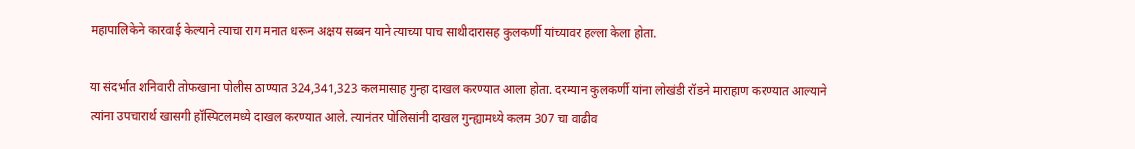महापालिकेने कारवाई केल्याने त्याचा राग मनात धरून अक्षय सब्बन याने त्याच्या पाच साथीदारासह कुलकर्णी यांच्यावर हल्ला केला होता.

या संदर्भात शनिवारी तोफखाना पोलीस ठाण्यात 324,341,323 कलमासाह गुन्हा दाखल करण्यात आला होता. दरम्यान कुलकर्णी यांना लोखंडी रॉडने माराहाण करण्यात आल्याने त्यांना उपचारार्थ खासगी हॉस्पिटलमध्ये दाखल करण्यात आले. त्यानंतर पोलिसांनी दाखल गुन्ह्यामध्ये कलम 307 चा वाढीव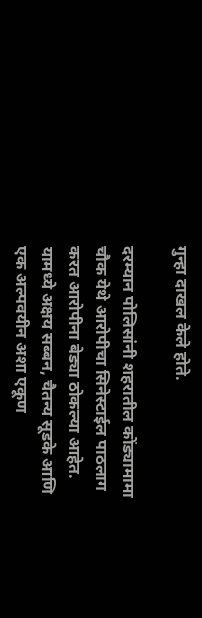गुन्हा दाखल केले होते.

दरम्यान पोलिसांनी शहरातील कोंड्यामामा चौक येथे आरोपीचा सिनेस्टाईल पाठलाग करत आरोपीना बेड्या ठोकल्या आहेत. यामध्ये अक्षय सब्बन, चैतन्य सूडके आणि एक अल्पवयीन अशा एकूण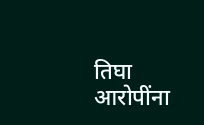तिघा आरोपींना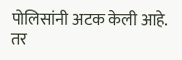पोलिसांनी अटक केली आहे. तर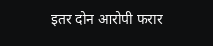इतर दोन आरोपी फरार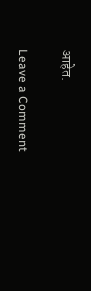आहेत.

Leave a Comment